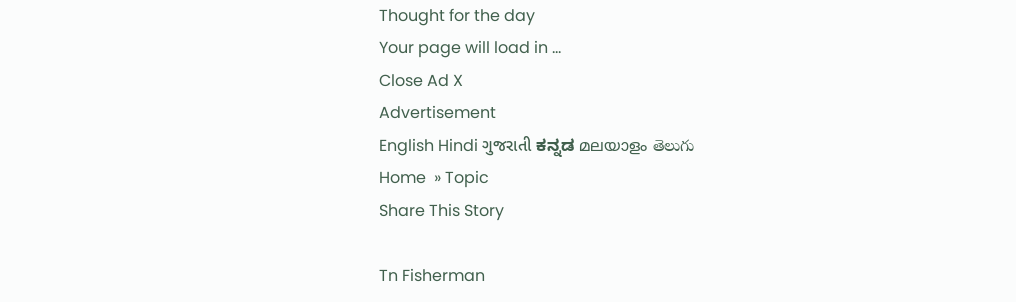Thought for the day
Your page will load in ...
Close Ad X
Advertisement
English Hindi ગુજરાતી ಕನ್ನಡ മലയാളം తెలుగు
Home  » Topic
Share This Story

Tn Fisherman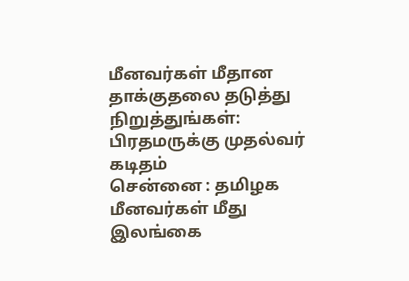மீனவர்கள் மீதான தாக்குதலை தடுத்து நிறுத்துங்கள்: பிரதமருக்கு முதல்வர் கடிதம்
சென்னை : தமிழக மீனவர்கள் மீது இலங்கை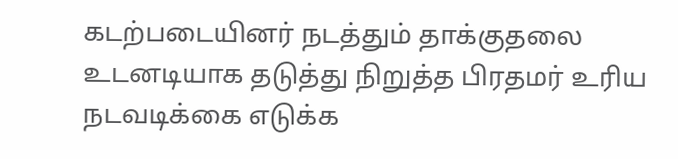கடற்படையினர் நடத்தும் தாக்குதலை உடனடியாக தடுத்து நிறுத்த பிரதமர் உரிய நடவடிக்கை எடுக்க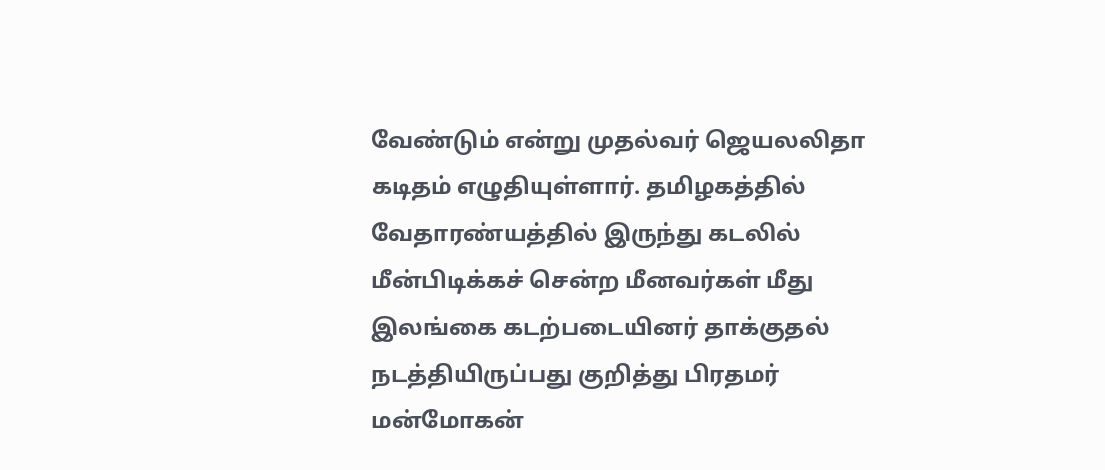வேண்டும் என்று முதல்வர் ஜெயலலிதா கடிதம் எழுதியுள்ளார். தமிழகத்தில் வேதாரண்யத்தில் இருந்து கடலில் மீன்பிடிக்கச் சென்ற மீனவர்கள் மீது இலங்கை கடற்படையினர் தாக்குதல் நடத்தியிருப்பது குறித்து பிரதமர் மன்மோகன்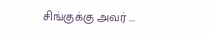சிங்குக்கு அவர் ...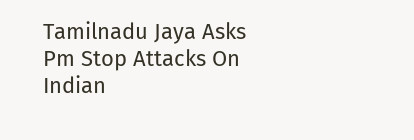Tamilnadu Jaya Asks Pm Stop Attacks On Indian